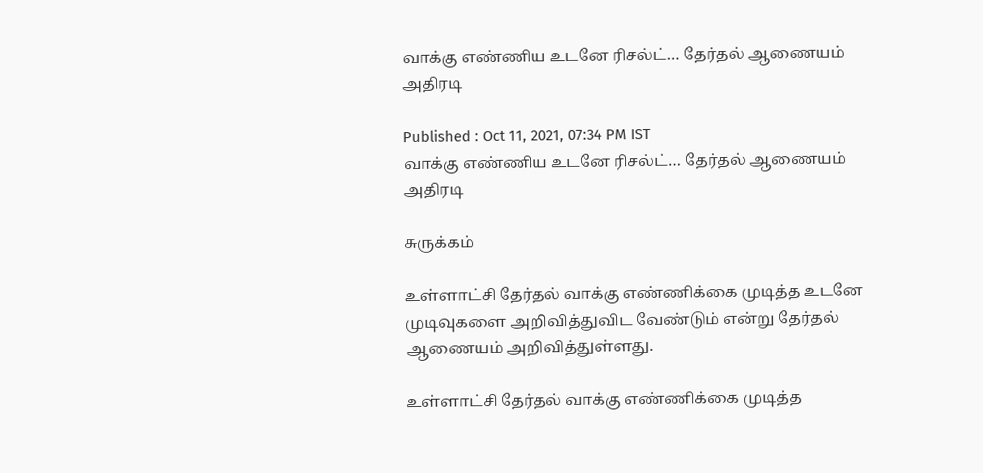வாக்கு எண்ணிய உடனே ரிசல்ட்… தேர்தல் ஆணையம் அதிரடி

Published : Oct 11, 2021, 07:34 PM IST
வாக்கு எண்ணிய உடனே ரிசல்ட்… தேர்தல் ஆணையம் அதிரடி

சுருக்கம்

உள்ளாட்சி தேர்தல் வாக்கு எண்ணிக்கை முடித்த உடனே முடிவுகளை அறிவித்துவிட வேண்டும் என்று தேர்தல் ஆணையம் அறிவித்துள்ளது.

உள்ளாட்சி தேர்தல் வாக்கு எண்ணிக்கை முடித்த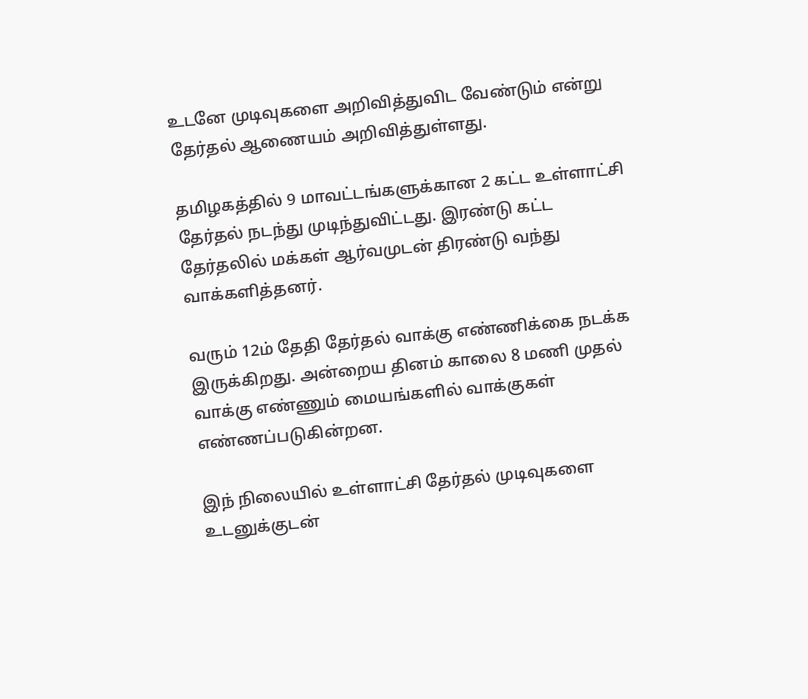உடனே முடிவுகளை அறிவித்துவிட வேண்டும் என்று தேர்தல் ஆணையம் அறிவித்துள்ளது.

தமிழகத்தில் 9 மாவட்டங்களுக்கான 2 கட்ட உள்ளாட்சி தேர்தல் நடந்து முடிந்துவிட்டது. இரண்டு கட்ட தேர்தலில் மக்கள் ஆர்வமுடன் திரண்டு வந்து வாக்களித்தனர்.

வரும் 12ம் தேதி தேர்தல் வாக்கு எண்ணிக்கை நடக்க இருக்கிறது. அன்றைய தினம் காலை 8 மணி முதல் வாக்கு எண்ணும் மையங்களில் வாக்குகள் எண்ணப்படுகின்றன.

இந் நிலையில் உள்ளாட்சி தேர்தல் முடிவுகளை உடனுக்குடன்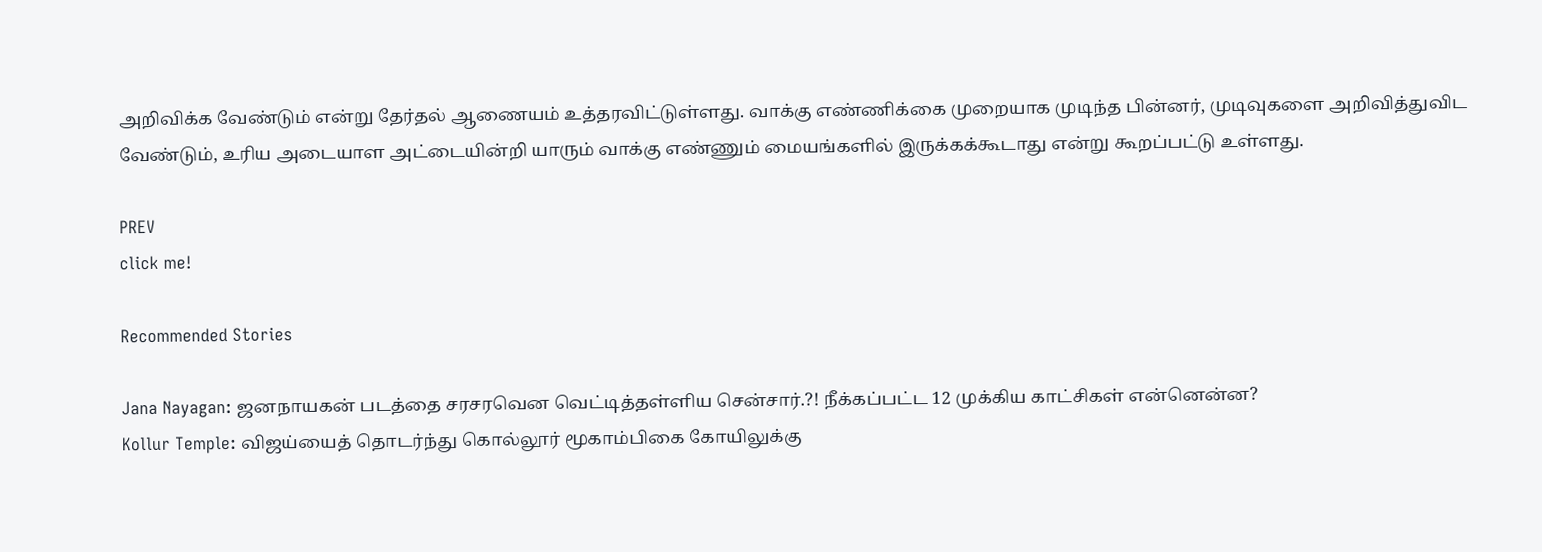அறிவிக்க வேண்டும் என்று தேர்தல் ஆணையம் உத்தரவிட்டுள்ளது. வாக்கு எண்ணிக்கை முறையாக முடிந்த பின்னர், முடிவுகளை அறிவித்துவிட வேண்டும், உரிய அடையாள அட்டையின்றி யாரும் வாக்கு எண்ணும் மையங்களில் இருக்கக்கூடாது என்று கூறப்பட்டு உள்ளது.

PREV
click me!

Recommended Stories

Jana Nayagan: ஜனநாயகன் படத்தை சரசரவென வெட்டித்தள்ளிய சென்சார்.?! நீக்கப்பட்ட 12 முக்கிய காட்சிகள் என்னென்ன?
Kollur Temple: விஜய்யைத் தொடர்ந்து கொல்லூர் மூகாம்பிகை கோயிலுக்கு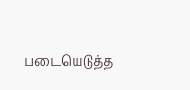படையெடுத்த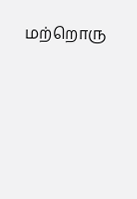மற்றொரு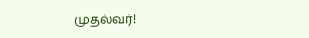முதல்வர்!